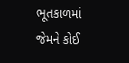ભૂતકાળમાં જેમને કોઈ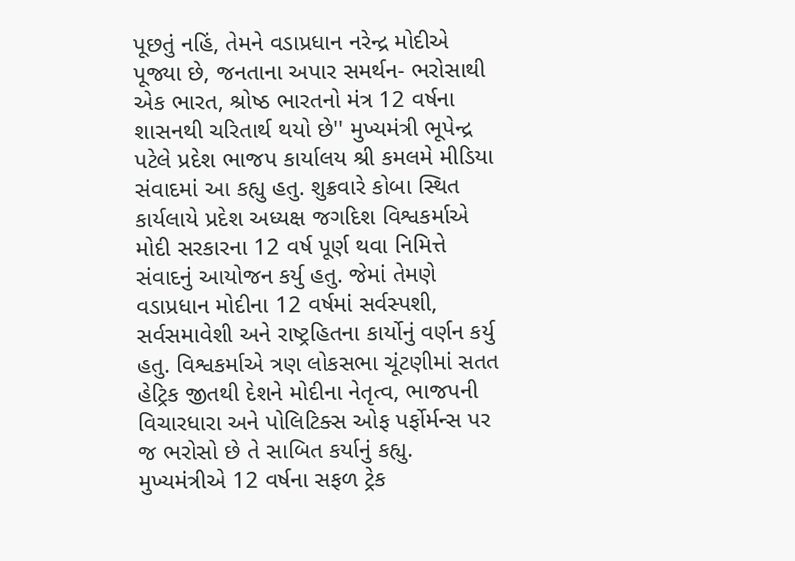પૂછતું નહિં, તેમને વડાપ્રધાન નરેન્દ્ર મોદીએ પૂજ્યા છે, જનતાના અપાર સમર્થન- ભરોસાથી એક ભારત, શ્રોષ્ઠ ભારતનો મંત્ર 12 વર્ષના શાસનથી ચરિતાર્થ થયો છે'' મુખ્યમંત્રી ભૂપેન્દ્ર પટેલે પ્રદેશ ભાજપ કાર્યાલય શ્રી કમલમે મીડિયા સંવાદમાં આ કહ્યુ હતુ. શુક્રવારે કોબા સ્થિત કાર્યલાયે પ્રદેશ અધ્યક્ષ જગદિશ વિશ્વકર્માએ મોદી સરકારના 12 વર્ષ પૂર્ણ થવા નિમિત્તે સંવાદનું આયોજન કર્યુ હતુ. જેમાં તેમણે વડાપ્રધાન મોદીના 12 વર્ષમાં સર્વસ્પશી, સર્વસમાવેશી અને રાષ્ટ્રહિતના કાર્યોનું વર્ણન કર્યુ હતુ. વિશ્વકર્માએ ત્રણ લોકસભા ચૂંટણીમાં સતત હેટ્રિક જીતથી દેશને મોદીના નેતૃત્વ, ભાજપની વિચારધારા અને પોલિટિક્સ ઓફ પર્ફોર્મન્સ પર જ ભરોસો છે તે સાબિત કર્યાનું કહ્યુ. મુખ્યમંત્રીએ 12 વર્ષના સફળ ટ્રેક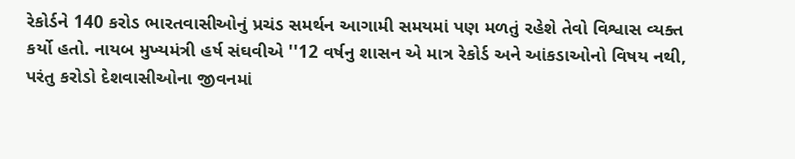રેકોર્ડને 140 કરોડ ભારતવાસીઓનું પ્રચંડ સમર્થન આગામી સમયમાં પણ મળતું રહેશે તેવો વિશ્વાસ વ્યક્ત કર્યો હતો. નાયબ મુખ્યમંત્રી હર્ષ સંઘવીએ ''12 વર્ષનુ શાસન એ માત્ર રેકોર્ડ અને આંકડાઓનો વિષય નથી, પરંતુ કરોડો દેશવાસીઓના જીવનમાં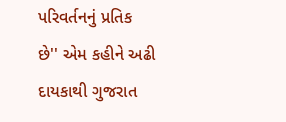પરિવર્તનનું પ્રતિક છે'' એમ કહીને અઢી દાયકાથી ગુજરાત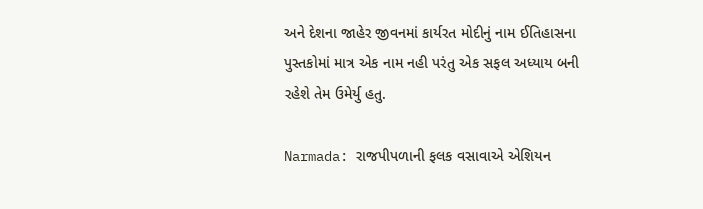અને દેશના જાહેર જીવનમાં કાર્યરત મોદીનું નામ ઈતિહાસના પુસ્તકોમાં માત્ર એક નામ નહી પરંતુ એક સફલ અધ્યાય બની રહેશે તેમ ઉમેર્યુ હતુ.

Narmada: રાજપીપળાની ફલક વસાવાએ એશિયન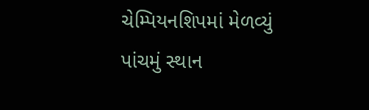ચેમ્પિયનશિપમાં મેળવ્યું પાંચમું સ્થાન